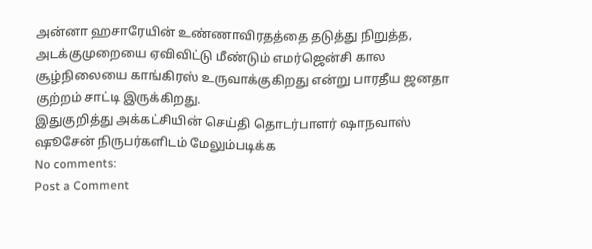அன்னா ஹசாரேயின் உண்ணாவிரதத்தை தடுத்து நிறுத்த, அடக்குமுறையை ஏவிவிட்டு மீண்டும் எமர்ஜென்சி கால சூழ்நிலையை காங்கிரஸ் உருவாக்குகிறது என்று பாரதீய ஜனதா குற்றம் சாட்டி இருக்கிறது.
இதுகுறித்து அக்கட்சியின் செய்தி தொடர்பாளர் ஷாநவாஸ் ஷூசேன் நிருபர்களிடம் மேலும்படிக்க
No comments:
Post a Comment